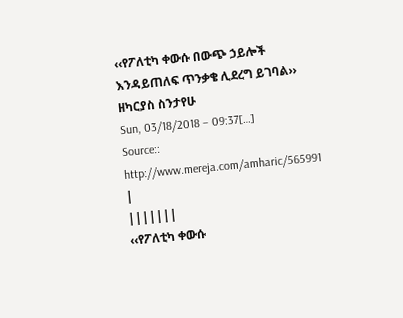‹‹የፖለቲካ ቀውሱ በውጭ ኃይሎች እንዳይጠለፍ ጥንቃቄ ሊደረግ ይገባል››
ዘካርያስ ስንታየሁ
Sun, 03/18/2018 – 09:37[…]
Source:: http://www.mereja.com/amharic/565991
|
|||||||
‹‹የፖለቲካ ቀውሱ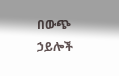በውጭ ኃይሎች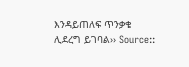እንዳይጠለፍ ጥንቃቄ ሊደረግ ይገባል›› Source::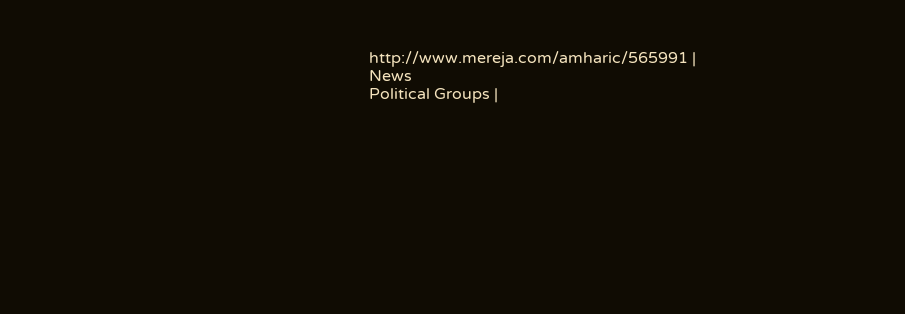http://www.mereja.com/amharic/565991 |
News
Political Groups |